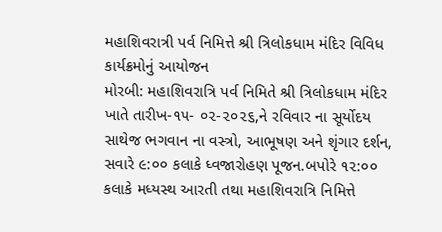મહાશિવરાત્રી પર્વ નિમિત્તે શ્રી ત્રિલોકધામ મંદિર વિવિધ કાર્યક્રમોનું આયોજન
મોરબી: મહાશિવરાત્રિ પર્વ નિમિતે શ્રી ત્રિલોકધામ મંદિર ખાતે તારીખ-૧૫- ૦૨-૨૦૨૬,ને રવિવાર ના સૂર્યોદય સાથેજ ભગવાન ના વસ્ત્રો, આભૂષણ અને શૃંગાર દર્શન, સવારે ૯:૦૦ કલાકે ધ્વજારોહણ પૂજન.બપોરે ૧૨:૦૦ કલાકે મધ્યસ્થ આરતી તથા મહાશિવરાત્રિ નિમિત્તે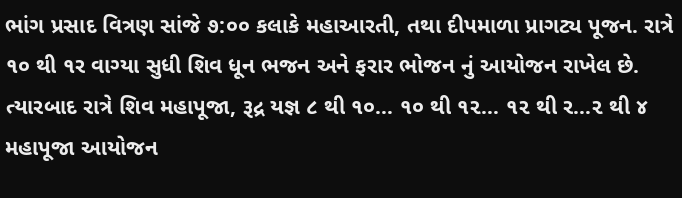ભાંગ પ્રસાદ વિત્રણ સાંજે ૭:૦૦ કલાકે મહાઆરતી, તથા દીપમાળા પ્રાગટ્ય પૂજન. રાત્રે ૧૦ થી ૧ર વાગ્યા સુધી શિવ ધૂન ભજન અને ફરાર ભોજન નું આયોજન રાખેલ છે.
ત્યારબાદ રાત્રે શિવ મહાપૂજા, રૂદ્ર યજ્ઞ ૮ થી ૧૦… ૧૦ થી ૧૨… ૧૨ થી ર…૨ થી ૪ મહાપૂજા આયોજન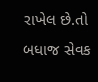રાખેલ છે.તો બધાજ સેવક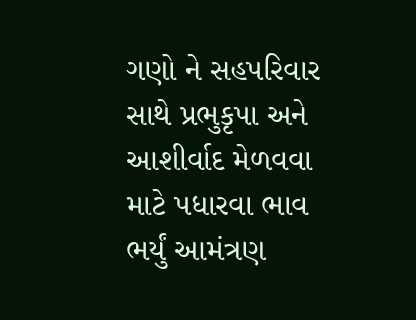ગણો ને સહપરિવાર સાથે પ્રભુકૃપા અને આશીર્વાદ મેળવવા માટે પધારવા ભાવ ભર્યું આમંત્રણ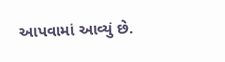આપવામાં આવ્યું છે.